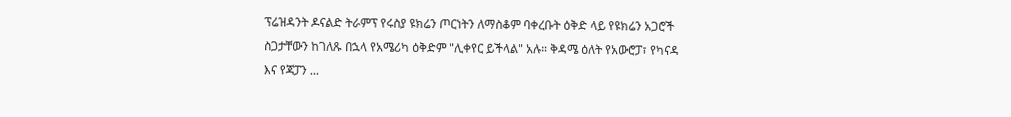ፕሬዝዳንት ዶናልድ ትራምፕ የሩስያ ዩክሬን ጦርነትን ለማስቆም ባቀረቡት ዕቅድ ላይ የዩክሬን አጋሮች ስጋታቸውን ከገለጹ በኋላ የአሜሪካ ዕቅድም "ሊቀየር ይችላል" አሉ። ቅዳሜ ዕለት የአውሮፓ፣ የካናዳ እና የጃፓን ...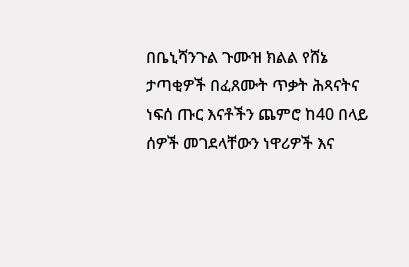በቤኒሻንጉል ጉሙዝ ክልል የሸኔ ታጣቂዎች በፈጸሙት ጥቃት ሕጻናትና ነፍሰ ጡር እናቶችን ጨምሮ ከ40 በላይ ሰዎች መገደላቸውን ነዋሪዎች እና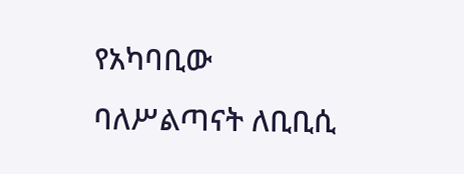የአካባቢው ባለሥልጣናት ለቢቢሲ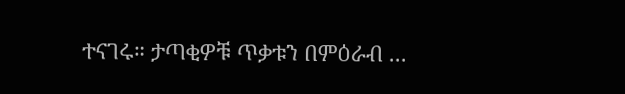ተናገሩ። ታጣቂዎቹ ጥቃቱን በምዕራብ ...